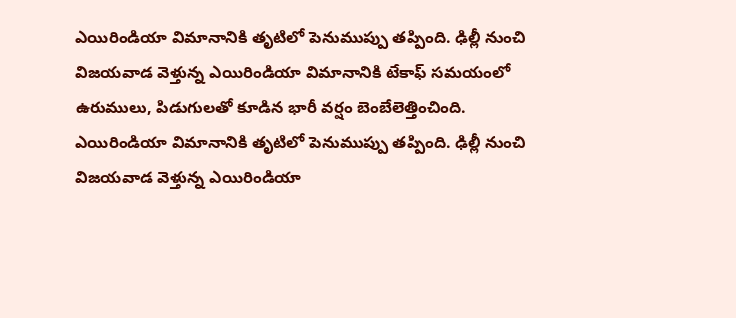ఎయిరిండియా విమానానికి తృటిలో పెనుముప్పు తప్పింది. ఢిల్లీ నుంచి విజయవాడ వెళ్తున్న ఎయిరిండియా విమానానికి టేకాఫ్ సమయంలో ఉరుములు, పిడుగులతో కూడిన భారీ వర్షం బెంబేలెత్తించింది.
ఎయిరిండియా విమానానికి తృటిలో పెనుముప్పు తప్పింది. ఢిల్లీ నుంచి విజయవాడ వెళ్తున్న ఎయిరిండియా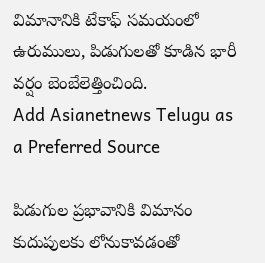విమానానికి టేకాఫ్ సమయంలో ఉరుములు, పిడుగులతో కూడిన భారీ వర్షం బెంబేలెత్తించింది.
Add Asianetnews Telugu as a Preferred Source

పిడుగుల ప్రభావానికి విమానం కుదుపులకు లోనుకావడంతో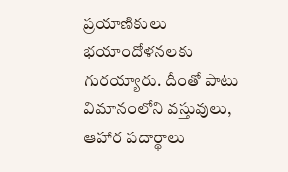ప్రయాణికులు భయాందోళనలకు గురయ్యారు. దీంతో పాటు విమానంలోని వస్తువులు, ఆహార పదార్థాలు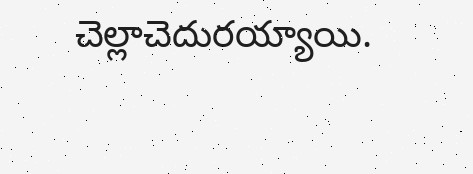చెల్లాచెదురయ్యాయి.